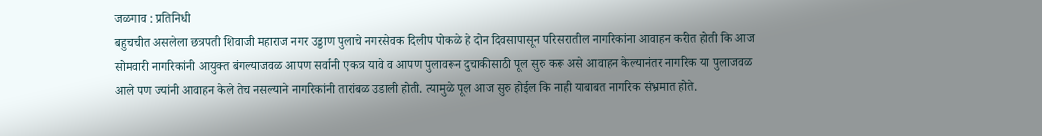जळगाव : प्रतिनिधी
बहुचचीत असलेला छत्रपती शिवाजी महाराज नगर उड्डाण पुलाचे नगरसेवक दिलीप पोकळे हे दोन दिवसापासून परिसरातील नागरिकांना आवाहन करीत होती कि आज सोमवारी नागरिकांनी आयुक्त बंगल्याजवळ आपण सर्वानी एकत्र यावे व आपण पुलावरून दुचाकीसाठी पूल सुरु करू असे आवाहन केल्यानंतर नागरिक या पुलाजवळ आले पण ज्यांनी आवाहन केले तेच नसल्याने नागरिकांनी तारांबळ उडाली होती. त्यामुळे पूल आज सुरु होईल कि नाही याबाबत नागरिक संभ्रमात होते.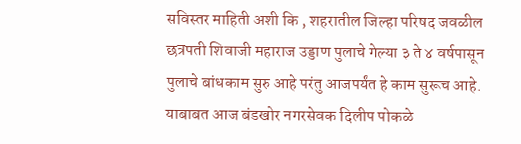सविस्तर माहिती अशी कि , शहरातील जिल्हा परिषद जवळील छत्रपती शिवाजी महाराज उड्डाण पुलाचे गेल्या ३ ते ४ वर्षपासून पुलाचे बांधकाम सुरु आहे परंतु आजपर्यंत हे काम सुरूच आहे. याबाबत आज बंडखोर नगरसेवक दिलीप पोकळे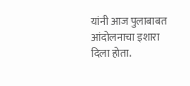यांनी आज पुलाबाबत आंदोलनाचा इशारा दिला होता.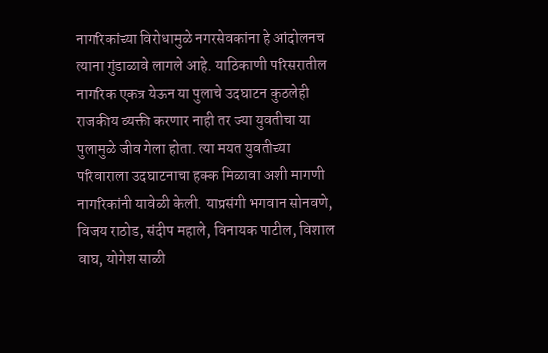नागरिकांच्या विरोधामुळे नगरसेवकांना हे आंदोलनच त्याना गुंडाळावे लागले आहे. याठिकाणी परिसरातील नागरिक एकत्र येऊन या पुलाचे उदघाटन कुठलेही राजकीय व्यक्ती करणार नाही तर ज्या युवतीचा या पुलामुळे जीव गेला होता. त्या मयत युवतीच्या परिवाराला उदघाटनाचा हक्क मिळावा अशी मागणी नागरिकांनी यावेळी केली. याप्रसंगी भगवान सोनवणे, विजय राठोड, संदीप महाले, विनायक पाटील, विशाल वाघ, योगेश साळी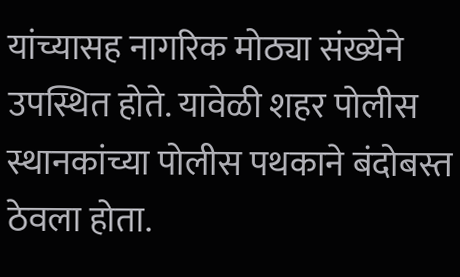यांच्यासह नागरिक मोठ्या संख्येने उपस्थित होते. यावेळी शहर पोलीस स्थानकांच्या पोलीस पथकाने बंदोबस्त ठेवला होता.